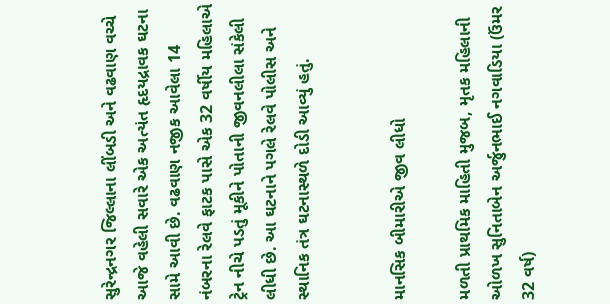સુરેન્દ્રનગર જિલ્લાના લીંબડી અને વઢવાણ વચ્ચે આજે વહેલી સવારે એક અત્યંત હૃદયદ્રાવક ઘટના સામે આવી છે. વઢવાણ નજીક આવેલા 14 નંબરના રેલવે ફાટક પાસે એક 32 વર્ષીય મહિલાએ ટ્રેન નીચે પડતું મૂકીને પોતાની જીવનલીલા સંકેલી લીધી છે. આ ઘટનાને પગલે રેલવે પોલીસ અને સ્થાનિક તંત્ર ઘટનાસ્થળે દોડી આવ્યું હતું.


માનસિક બીમારીએ જીવ લીધો

મળતી પ્રાથમિક માહિતી મુજબ, મૃતક મહિલાની ઓળખ સુનિતાબેન અર્જુનભાઈ નગવાડિયા (ઉંમર 32 વર્ષ)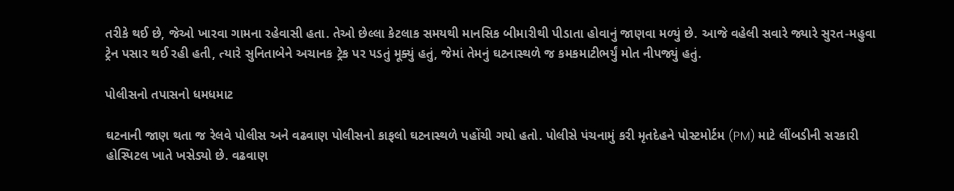તરીકે થઈ છે, જેઓ ખારવા ગામના રહેવાસી હતા. તેઓ છેલ્લા કેટલાક સમયથી માનસિક બીમારીથી પીડાતા હોવાનું જાણવા મળ્યું છે. આજે વહેલી સવારે જ્યારે સુરત-મહુવા ટ્રેન પસાર થઈ રહી હતી, ત્યારે સુનિતાબેને અચાનક ટ્રેક પર પડતું મૂક્યું હતું, જેમાં તેમનું ઘટનાસ્થળે જ કમકમાટીભર્યું મોત નીપજ્યું હતું.

પોલીસનો તપાસનો ધમધમાટ

ઘટનાની જાણ થતા જ રેલવે પોલીસ અને વઢવાણ પોલીસનો કાફલો ઘટનાસ્થળે પહોંચી ગયો હતો. પોલીસે પંચનામું કરી મૃતદેહને પોસ્ટમોર્ટમ (PM) માટે લીંબડીની સરકારી હોસ્પિટલ ખાતે ખસેડ્યો છે. વઢવાણ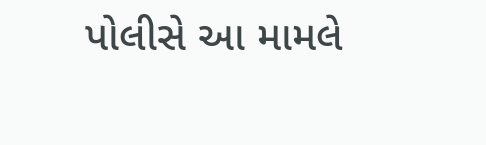પોલીસે આ મામલે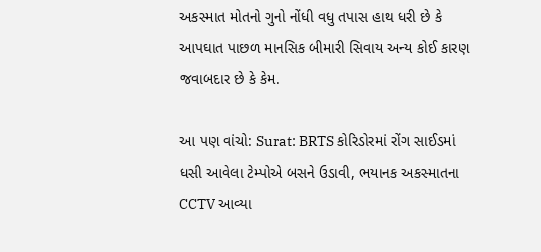અકસ્માત મોતનો ગુનો નોંધી વધુ તપાસ હાથ ધરી છે કે આપઘાત પાછળ માનસિક બીમારી સિવાય અન્ય કોઈ કારણ જવાબદાર છે કે કેમ.

આ પણ વાંચો: Surat: BRTS કોરિડોરમાં રોંગ સાઈડમાં ધસી આવેલા ટેમ્પોએ બસને ઉડાવી, ભયાનક અકસ્માતના CCTV આવ્યા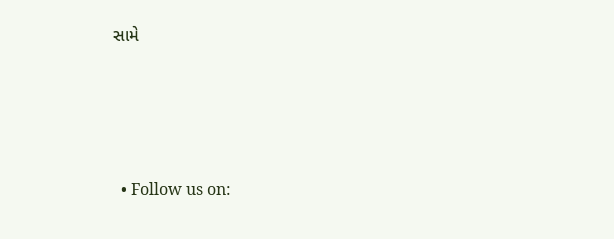સામે




  • Follow us on: